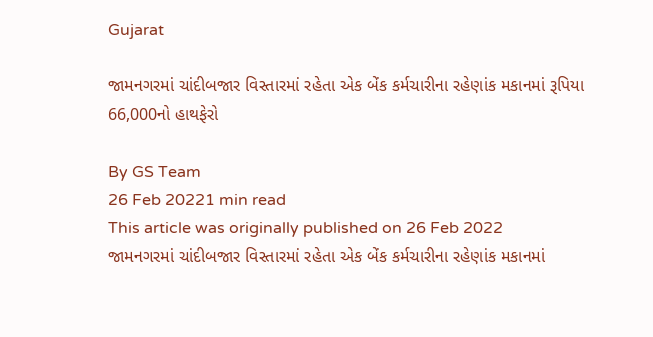Gujarat

જામનગરમાં ચાંદીબજાર વિસ્તારમાં રહેતા એક બેંક કર્મચારીના રહેણાંક મકાનમાં રૂપિયા 66,000નો હાથફેરો

By GS Team
26 Feb 20221 min read
This article was originally published on 26 Feb 2022
જામનગરમાં ચાંદીબજાર વિસ્તારમાં રહેતા એક બેંક કર્મચારીના રહેણાંક મકાનમાં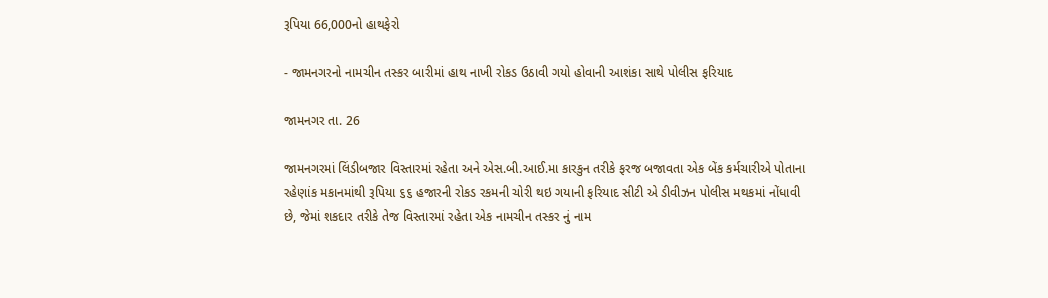રૂપિયા 66,000નો હાથફેરો

- જામનગરનો નામચીન તસ્કર બારીમાં હાથ નાખી રોકડ ઉઠાવી ગયો હોવાની આશંકા સાથે પોલીસ ફરિયાદ

જામનગર તા. 26

જામનગરમાં લિંડીબજાર વિસ્તારમાં રહેતા અને એસ.બી.આઈ.મા કારકુન તરીકે ફરજ બજાવતા એક બેંક કર્મચારીએ પોતાના રહેણાંક મકાનમાંથી રૂપિયા ૬૬ હજારની રોકડ રકમની ચોરી થઇ ગયાની ફરિયાદ સીટી એ ડીવીઝન પોલીસ મથકમાં નોંધાવી છે, જેમાં શકદાર તરીકે તેજ વિસ્તારમાં રહેતા એક નામચીન તસ્કર નું નામ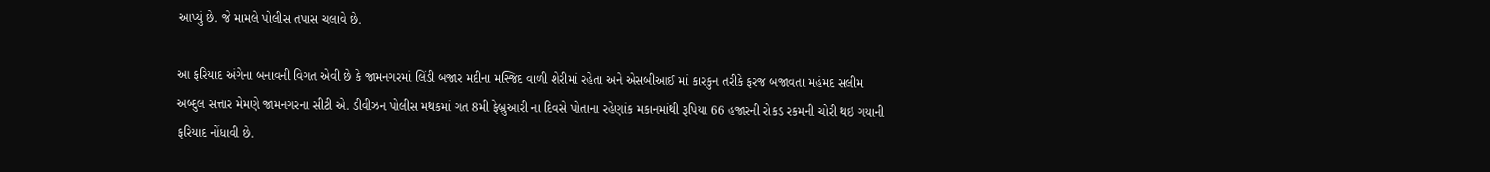આપ્યું છે. જે મામલે પોલીસ તપાસ ચલાવે છે.

આ ફરિયાદ અંગેના બનાવની વિગત એવી છે કે જામનગરમાં લિંડી બજાર મદીના મસ્જિદ વાળી શેરીમાં રહેતા અને એસબીઆઈ માં કારકુન તરીકે ફરજ બજાવતા મહંમદ સલીમ અબ્દુલ સત્તાર મેમણે જામનગરના સીટી એ. ડીવીઝન પોલીસ મથકમાં ગત 8મી ફેબ્રુઆરી ના દિવસે પોતાના રહેણાંક મકાનમાંથી રૂપિયા 66 હજારની રોકડ રકમની ચોરી થઇ ગયાની ફરિયાદ નોંધાવી છે.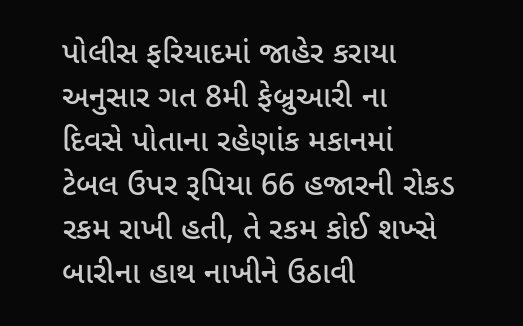પોલીસ ફરિયાદમાં જાહેર કરાયા અનુસાર ગત 8મી ફેબ્રુઆરી ના દિવસે પોતાના રહેણાંક મકાનમાં ટેબલ ઉપર રૂપિયા 66 હજારની રોકડ રકમ રાખી હતી, તે રકમ કોઈ શખ્સે બારીના હાથ નાખીને ઉઠાવી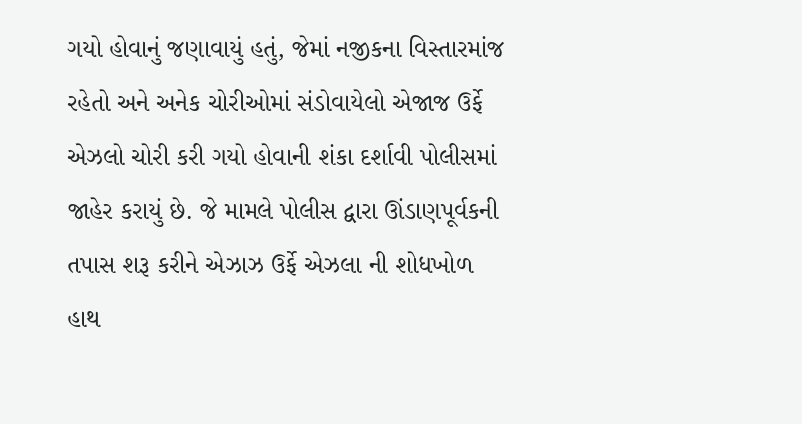ગયો હોવાનું જણાવાયું હતું, જેમાં નજીકના વિસ્તારમાંજ રહેતો અને અનેક ચોરીઓમાં સંડોવાયેલો એજાજ ઉર્ફે એઝલો ચોરી કરી ગયો હોવાની શંકા દર્શાવી પોલીસમાં જાહેર કરાયું છે. જે મામલે પોલીસ દ્વારા ઊંડાણપૂર્વકની તપાસ શરૂ કરીને એઝાઝ ઉર્ફે એઝલા ની શોધખોળ હાથ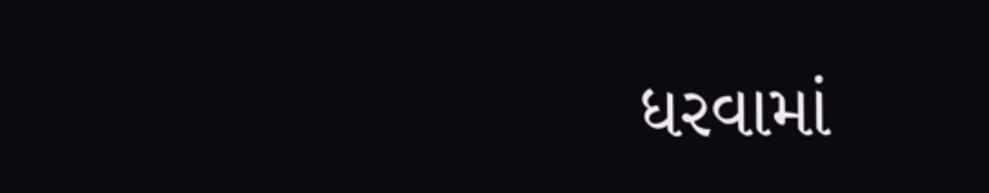ધરવામાં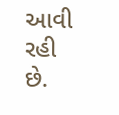આવી રહી છે.